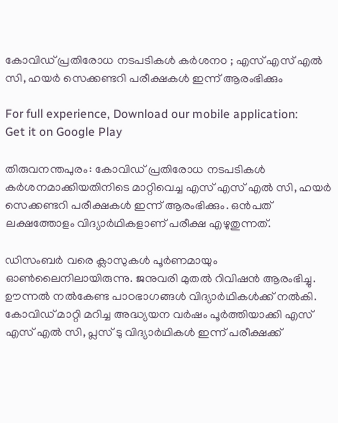കോവിഡ്‌ പ്രതിരോധ നടപടികള്‍ കര്‍ശനo ; എസ്‌ എസ്‌ എല്‍ സി, ഹയര്‍ സെക്കണ്ടറി പരീക്ഷകള്‍ ഇന്ന്‌ ആരംഭിക്കും

For full experience, Download our mobile application:
Get it on Google Play

തിരുവനന്തപുരം: കോവിഡ്‌ പ്രതിരോധ നടപടികള്‍ കര്‍ശനമാക്കിയതിനിടെ മാറ്റിവെച്ച എസ്‌ എസ്‌ എല്‍ സി, ഹയര്‍ സെക്കണ്ടറി പരീക്ഷകള്‍ ഇന്ന്‌ ആരംഭിക്കും. ഒന്‍പത്‌ ലക്ഷത്തോളം വിദ്യാര്‍ഥികളാണ് പരീക്ഷ എഴുതുന്നത്.

ഡിസംബര്‍ വരെ ക്ലാസുകള്‍ പൂര്‍ണമായും ഓണ്‍ലൈനിലായിരുന്നു. ജനുവരി മുതല്‍ റിവിഷന്‍ ആരംഭിച്ചു. ഊന്നല്‍ നല്‍കേണ്ട പാഠഭാഗങ്ങള്‍ വിദ്യാര്‍ഥികള്‍ക്ക്‌ നല്‍കി. കോവിഡ്‌ മാറ്റി മറിച്ച അദ്ധ്യയന വര്‍ഷം പൂര്‍ത്തിയാക്കി എസ്‌ എസ്‌ എല്‍ സി, പ്ലസ്‌ ടു വിദ്യാര്‍ഥികള്‍ ഇന്ന്‌ പരീക്ഷക്ക്‌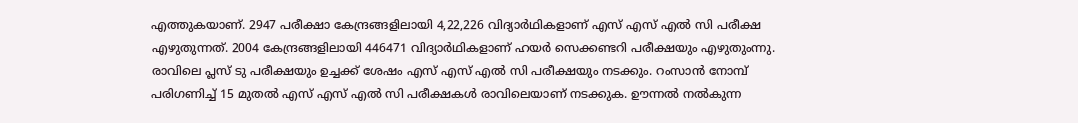എത്തുകയാണ്‌. 2947 പരീക്ഷാ കേന്ദ്രങ്ങളിലായി 4,22,226 വിദ്യാര്‍ഥികളാണ്‌ എസ്‌ എസ്‌ എല്‍ സി പരീക്ഷ എഴുതുന്നത്‌. 2004 കേന്ദ്രങ്ങളിലായി 446471 വിദ്യാര്‍ഥികളാണ്‌ ഹയര്‍ സെക്കണ്ടറി പരീക്ഷയും എഴുതും‌ന്നു. രാവിലെ പ്ലസ്‌ ടു പരീക്ഷയും ഉച്ചക്ക്‌ ശേഷം എസ്‌ എസ്‌ എല്‍ സി പരീക്ഷയും നടക്കും. റംസാന്‍ നോമ്പ്‌ പരിഗണിച്ച്‌ 15 മുതല്‍ എസ്‌ എസ്‌ എല്‍ സി പരീക്ഷകള്‍ രാവിലെയാണ്‌ നടക്കുക. ഊന്നല്‍ നല്‍കുന്ന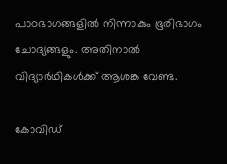പാഠഭാഗങ്ങളില്‍ നിന്നാകും ഭൂരിഭാഗം ചോദ്യങ്ങളും. അതിനാല്‍ വിദ്യാര്‍ഥികള്‍ക്ക്‌ ആശങ്ക വേണ്ട.

കോവിഡ്‌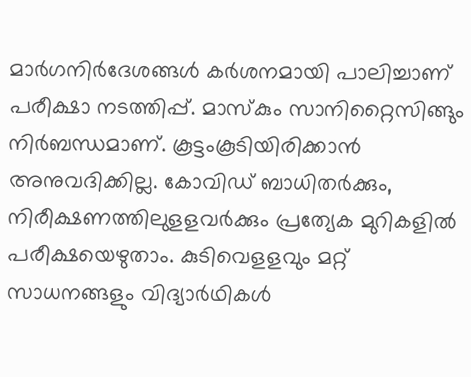മാര്‍ഗനിര്‍ദേശങ്ങള്‍ കര്‍ശനമായി പാലിച്ചാണ്‌ പരീക്ഷാ നടത്തിപ്പ്‌. മാസ്‌കും സാനിറ്റൈസിങ്ങും നിര്‍ബന്ധമാണ്. കൂട്ടംകൂടിയിരിക്കാന്‍ അനുവദിക്കില്ല. കോവിഡ്‌ ബാധിതര്‍ക്കും, നിരീക്ഷണത്തിലുളളവര്‍ക്കും പ്രത്യേക മുറികളില്‍ പരീക്ഷയെഴുതാം. കുടിവെളളവും മറ്റ്‌ സാധനങ്ങളും വിദ്യാര്‍ഥികള്‍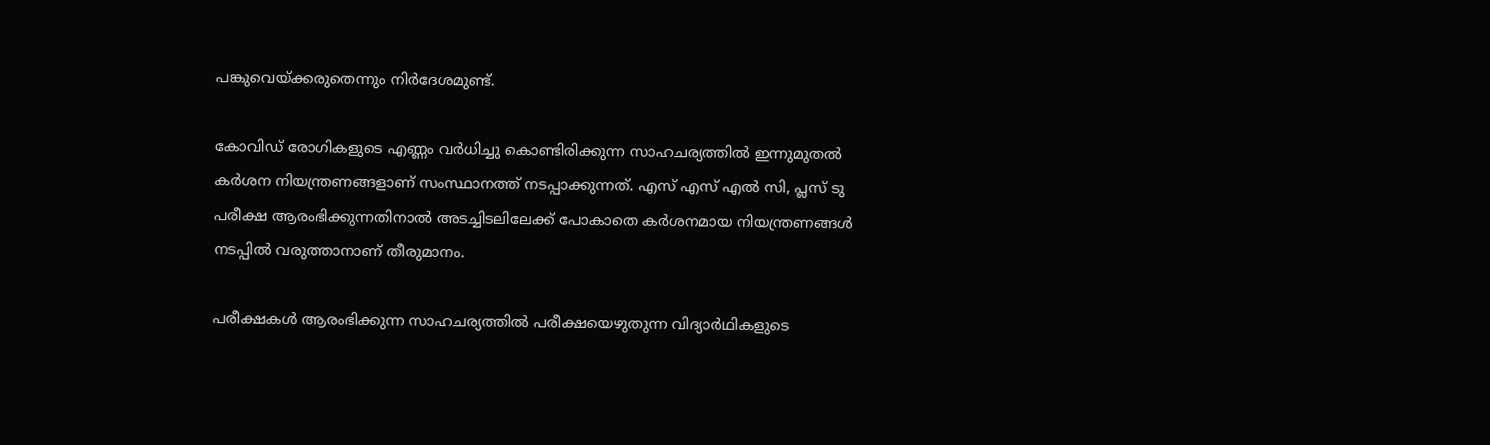പങ്കുവെയ്‌ക്കരുതെന്നും നിര്‍ദേശമുണ്ട്.

കോവിഡ് രോഗികളുടെ എണ്ണം വര്‍ധിച്ചു കൊണ്ടിരിക്കുന്ന സാഹചര്യത്തില്‍ ഇന്നുമുതല്‍ കര്‍ശന നിയന്ത്രണങ്ങളാണ് സംസ്ഥാനത്ത് നടപ്പാക്കുന്നത്. എസ് എസ് എല്‍ സി, പ്ലസ് ടു പരീക്ഷ ആരംഭിക്കുന്നതിനാല്‍ അടച്ചിടലിലേക്ക് പോകാതെ കര്‍ശനമായ നിയന്ത്രണങ്ങള്‍ നടപ്പില്‍ വരുത്താനാണ് തീരുമാനം.

പരീക്ഷകള്‍ ആരംഭിക്കുന്ന സാഹചര്യത്തില്‍ പരീക്ഷയെഴുതുന്ന വിദ്യാര്‍ഥികളുടെ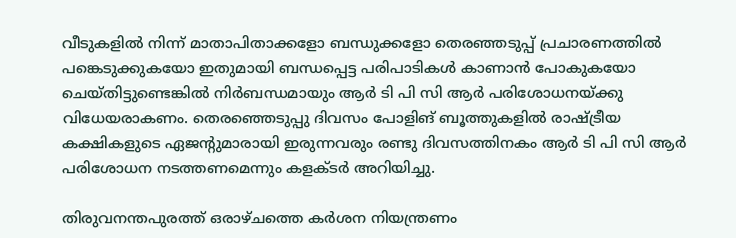വീടുകളില്‍ നിന്ന് മാതാപിതാക്കളോ ബന്ധുക്കളോ തെരഞ്ഞടുപ്പ് പ്രചാരണത്തില്‍ പങ്കെടുക്കുകയോ ഇതുമായി ബന്ധപ്പെട്ട പരിപാടികള്‍ കാണാന്‍ പോകുകയോ ചെയ്തിട്ടുണ്ടെങ്കില്‍ നിര്‍ബന്ധമായും ആര്‍ ടി പി സി ആര്‍ പരിശോധനയ്ക്കു വിധേയരാകണം. തെരഞ്ഞെടുപ്പു ദിവസം പോളിങ് ബൂത്തുകളില്‍ രാഷ്ട്രീയ കക്ഷികളുടെ ഏജന്റുമാരായി ഇരുന്നവരും രണ്ടു ദിവസത്തിനകം ആര്‍ ടി പി സി ആര്‍ പരിശോധന നടത്തണമെന്നും കളക്ടര്‍ അറിയിച്ചു.

തിരുവനന്തപുരത്ത് ഒരാഴ്ചത്തെ കര്‍ശന നിയന്ത്രണം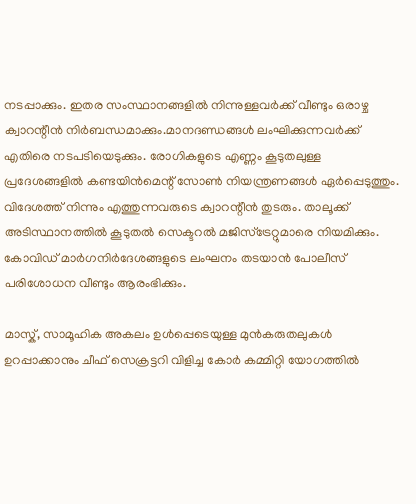നടപ്പാക്കും. ഇതര സംസ്ഥാനങ്ങളില്‍ നിന്നുള്ളവര്‍ക്ക് വീണ്ടും ഒരാഴ്ച ക്വാറന്റീന്‍ നിര്‍ബന്ധമാക്കും.മാനദണ്ഡങ്ങള്‍ ലംഘിക്കുന്നവര്‍ക്ക് എതിരെ നടപടിയെടുക്കും. രോഗികളുടെ എണ്ണം കൂടുതലുള്ള പ്രദേശങ്ങളില്‍ കണ്ടയിന്‍മെന്റ് സോണ്‍ നിയന്ത്രണങ്ങള്‍ ഏര്‍പ്പെടുത്തും. വിദേശത്ത് നിന്നും എത്തുന്നവരുടെ ക്വാറന്റീന്‍ തുടരും. താലൂക്ക് അടിസ്ഥാനത്തില്‍ കൂടുതല്‍ സെക്ടറല്‍ മജിസ്ട്രേറ്റുമാരെ നിയമിക്കും. കോവിഡ് മാര്‍ഗനിര്‍ദേശങ്ങളുടെ ലംഘനം തടയാന്‍ പോലീസ് പരിശോധന വീണ്ടും ആരംഭിക്കും.

മാസ്ക്, സാമൂഹിക അകലം ഉള്‍പ്പെടെയുള്ള മുന്‍കരുതലുകള്‍ ഉറപ്പാക്കാനും ചീഫ് സെക്രട്ടറി വിളിച്ച കോര്‍ കമ്മിറ്റി യോഗത്തില്‍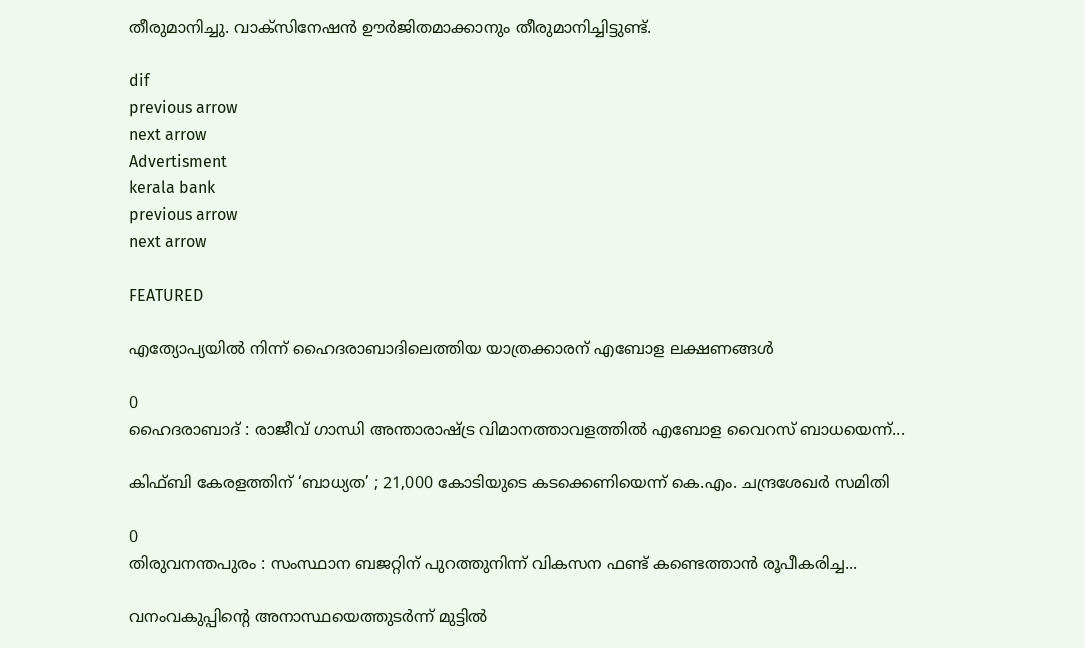തീരുമാനിച്ചു. വാക്സിനേഷന്‍ ഊര്‍ജിതമാക്കാനും തീരുമാനിച്ചിട്ടുണ്ട്.

dif
previous arrow
next arrow
Advertisment
kerala bank
previous arrow
next arrow

FEATURED

എത്യോപ്യയിൽ നിന്ന് ഹൈദരാബാദിലെത്തിയ യാത്രക്കാരന് എബോള ലക്ഷണങ്ങൾ

0
ഹൈദരാബാദ് : രാജീവ് ഗാന്ധി അന്താരാഷ്ട്ര വിമാനത്താവളത്തിൽ എബോള വൈറസ് ബാധയെന്ന്...

കിഫ്ബി കേരളത്തിന് ‘ബാധ്യത’ ; 21,000 കോടിയുടെ കടക്കെണിയെന്ന് കെ.എം. ചന്ദ്രശേഖർ സമിതി

0
തിരുവനന്തപുരം : സംസ്ഥാന ബജറ്റിന് പുറത്തുനിന്ന് വികസന ഫണ്ട് കണ്ടെത്താൻ രൂപീകരിച്ച...

വനംവകുപ്പിന്റെ അനാസ്ഥയെത്തുടര്‍ന്ന് മുട്ടില്‍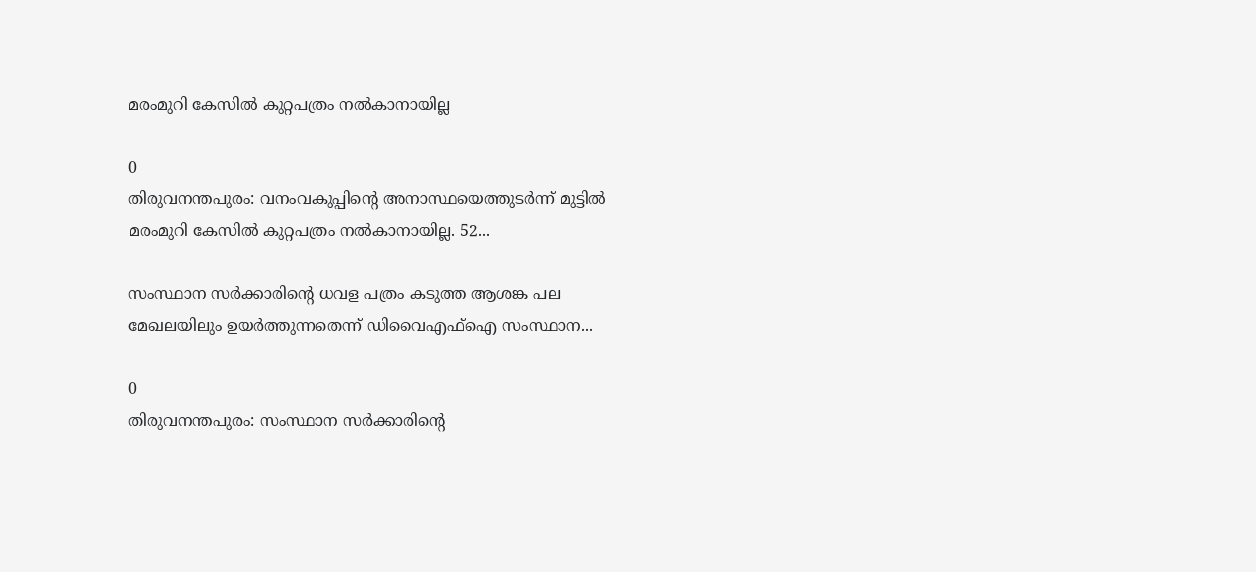മരംമുറി കേസില്‍ കുറ്റപത്രം നല്‍കാനായില്ല

0
തിരുവനന്തപുരം: വനംവകുപ്പിന്റെ അനാസ്ഥയെത്തുടര്‍ന്ന് മുട്ടില്‍ മരംമുറി കേസില്‍ കുറ്റപത്രം നല്‍കാനായില്ല. 52...

സംസ്ഥാന സർക്കാരിന്റെ ധവള പത്രം കടുത്ത ആശങ്ക പല മേഖലയിലും ഉയർത്തുന്നതെന്ന് ഡിവൈഎഫ്ഐ സംസ്ഥാന...

0
തിരുവനന്തപുരം: സംസ്ഥാന സർക്കാരിന്റെ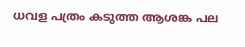ധവള പത്രം കടുത്ത ആശങ്ക പല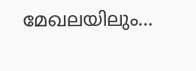മേഖലയിലും...